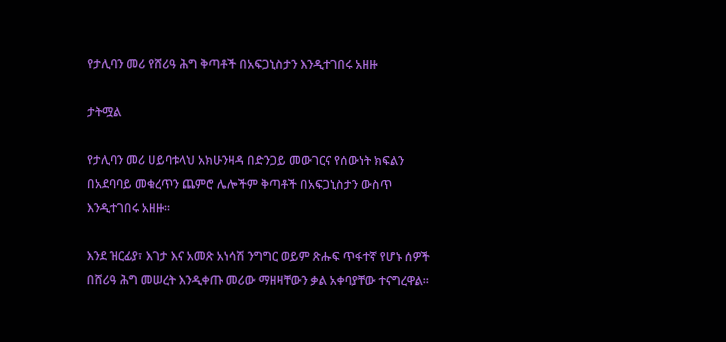የታሊባን መሪ የሸሪዓ ሕግ ቅጣቶች በአፍጋኒስታን እንዲተገበሩ አዘዙ

ታትሟል

የታሊባን መሪ ሀይባቱላህ አክሁንዛዳ በድንጋይ መውገርና የሰውነት ክፍልን በአደባባይ መቁረጥን ጨምሮ ሌሎችም ቅጣቶች በአፍጋኒስታን ውስጥ እንዲተገበሩ አዘዙ።

እንደ ዝርፊያ፣ እገታ እና አመጽ አነሳሽ ንግግር ወይም ጽሑፍ ጥፋተኛ የሆኑ ሰዎች በሸሪዓ ሕግ መሠረት እንዲቀጡ መሪው ማዘዛቸውን ቃል አቀባያቸው ተናግረዋል።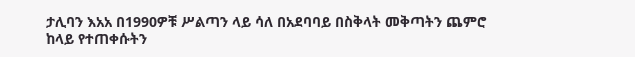ታሊባን እአአ በ1990ዎቹ ሥልጣን ላይ ሳለ በአደባባይ በስቅላት መቅጣትን ጨምሮ ከላይ የተጠቀሱትን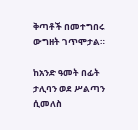ቅጣቶች በመተግበሩ ውግዘት ገጥሞታል።

ከአንድ ዓመት በፊት ታሊባን ወደ ሥልጣን ሲመለስ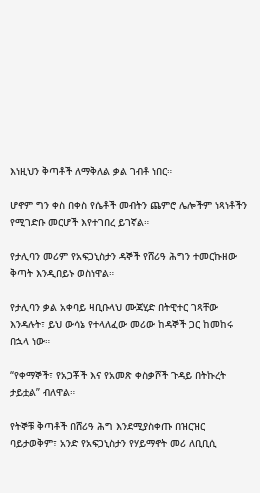እነዚህን ቅጣቶች ለማቅለል ቃል ገብቶ ነበር።

ሆኖም ግን ቀስ በቀስ የሴቶች መብትን ጨምሮ ሌሎችም ነጻነቶችን የሚገድቡ መርሆች እየተገበረ ይገኛል።

የታሊባን መሪም የአፍጋኒስታን ዳኞች የሸሪዓ ሕግን ተመርኩዘው ቅጣት እንዲበይኑ ወስነዋል።

የታሊባን ቃል አቀባይ ዛቢቡላህ ሙጃሂድ በትዊተር ገጻቸው እንዳሉት፣ ይህ ውሳኔ የተላለፈው መሪው ከዳኞች ጋር ከመከሩ በኋላ ነው።

“የቀማኞች፣ የአጋቾች እና የአመጽ ቀስቃሾች ጉዳይ በትኩረት ታይቷል” ብለዋል።

የትኞቹ ቅጣቶች በሸሪዓ ሕግ እንደሚያስቀጡ በዝርዝር ባይታወቅም፣ አንድ የአፍጋኒስታን የሃይማኖት መሪ ለቢቢሲ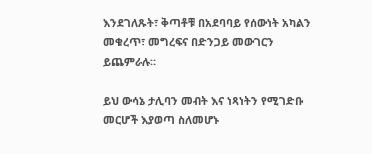እንደገለጹት፣ ቅጣቶቹ በአደባባይ የሰውነት አካልን መቁረጥ፣ መግረፍና በድንጋይ መውገርን ይጨምራሉ።

ይህ ውሳኔ ታሊባን መብት እና ነጻነትን የሚገድቡ መርሆች እያወጣ ስለመሆኑ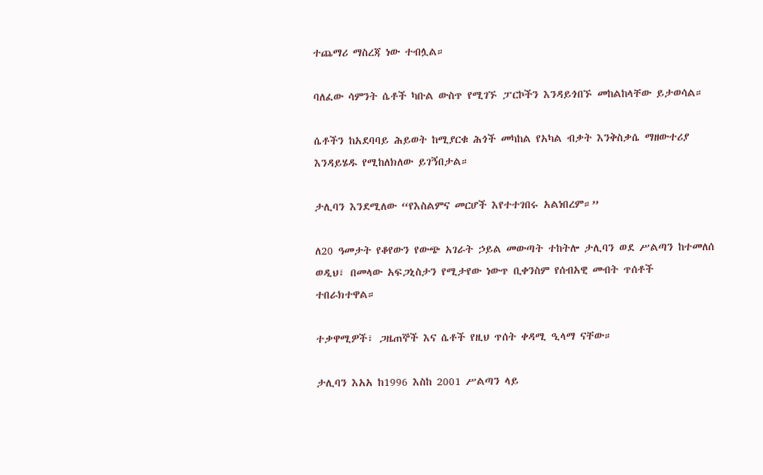ተጨማሪ ማስረጃ ነው ተብሏል።

ባለፈው ሳምንት ሴቶች ካቡል ውስጥ የሚገኙ ፓርኮችን እንዳይጎበኙ መከልከላቸው ይታወሳል።

ሴቶችን ከአደባባይ ሕይወት ከሚያርቁ ሕጎች መካከል የአካል ብቃት እንቅስቃሴ ማዘውተሪያ እንዳይሄዱ የሚከለክለው ይገኝበታል።

ታሊባን እንደሚለው “የእስልምና መርሆች እየተተገበሩ አልነበረም።”

ለ20 ዓመታት የቆየውን የውጭ አገራት ኃይል መውጣት ተከትሎ ታሊባን ወደ ሥልጣን ከተመለሰ ወዲህ፣ በመላው አፍጋኒስታን የሚታየው ነውጥ ቢቀንስም የሰብአዊ መብት ጥሰቶች ተበራክተዋል።

ተቃዋሚዎች፣ ጋዜጠኞች እና ሴቶች የዚህ ጥሰት ቀዳሚ ዒላማ ናቸው።

ታሊባን እአአ ከ1996 እስከ 2001 ሥልጣን ላይ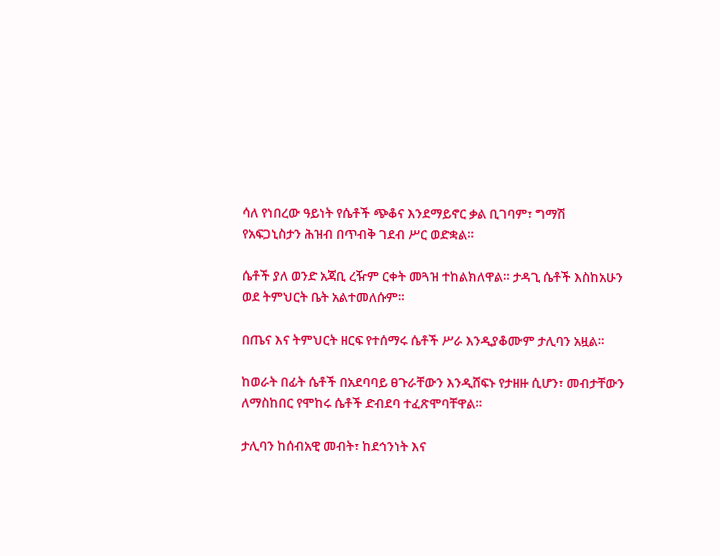ሳለ የነበረው ዓይነት የሴቶች ጭቆና እንደማይኖር ቃል ቢገባም፣ ግማሽ የአፍጋኒስታን ሕዝብ በጥብቅ ገደብ ሥር ወድቋል።

ሴቶች ያለ ወንድ አጃቢ ረዥም ርቀት መጓዝ ተከልክለዋል። ታዳጊ ሴቶች እስከአሁን ወደ ትምህርት ቤት አልተመለሱም።

በጤና እና ትምህርት ዘርፍ የተሰማሩ ሴቶች ሥራ እንዲያቆሙም ታሊባን አዟል።

ከወራት በፊት ሴቶች በአደባባይ ፀጉራቸውን እንዲሸፍኑ የታዘዙ ሲሆን፣ መብታቸውን ለማስከበር የሞከሩ ሴቶች ድብደባ ተፈጽሞባቸዋል።

ታሊባን ከሰብአዊ መብት፣ ከደኅንነት እና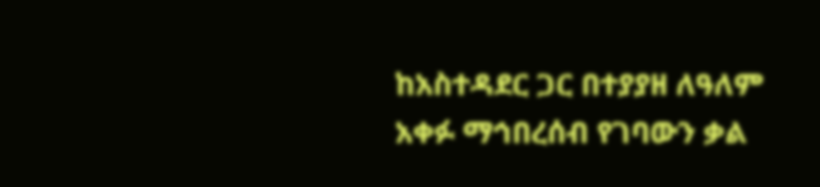ከአስተዳደር ጋር በተያያዘ ለዓለም አቀፉ ማኅበረሰብ የገባውን ቃል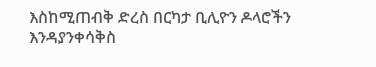እስከሚጠብቅ ድረስ በርካታ ቢሊዮን ዶላሮችን እንዳያንቀሳቅስ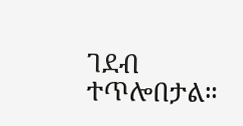ገደብ ተጥሎበታል።